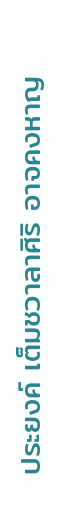ประยงค์ เต็มชวาลาศิริ อาจคงหาญ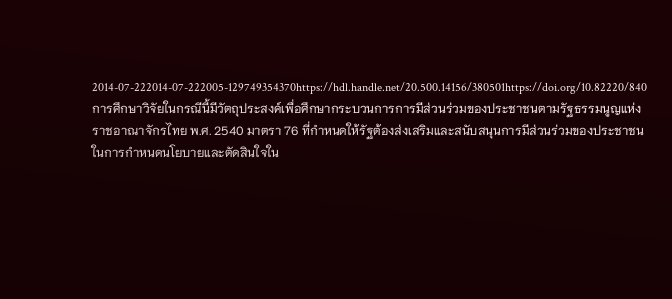2014-07-222014-07-222005-129749354370https://hdl.handle.net/20.500.14156/380501https://doi.org/10.82220/840การศึกษาวิจัยในกรณีนี้มีวัตถุประสงค์เพื่อศึกษากระบวนการการมีส่วนร่วมของประชาชนตามรัฐธรรมนูญแห่งราชอาณาจักรไทย พ.ศ. 2540 มาตรา 76 ที่กำหนดให้รัฐต้องส่งเสริมและสนับสนุนการมีส่วนร่วมของประชาชนในการกำหนดนโยบายและตัดสินใจใน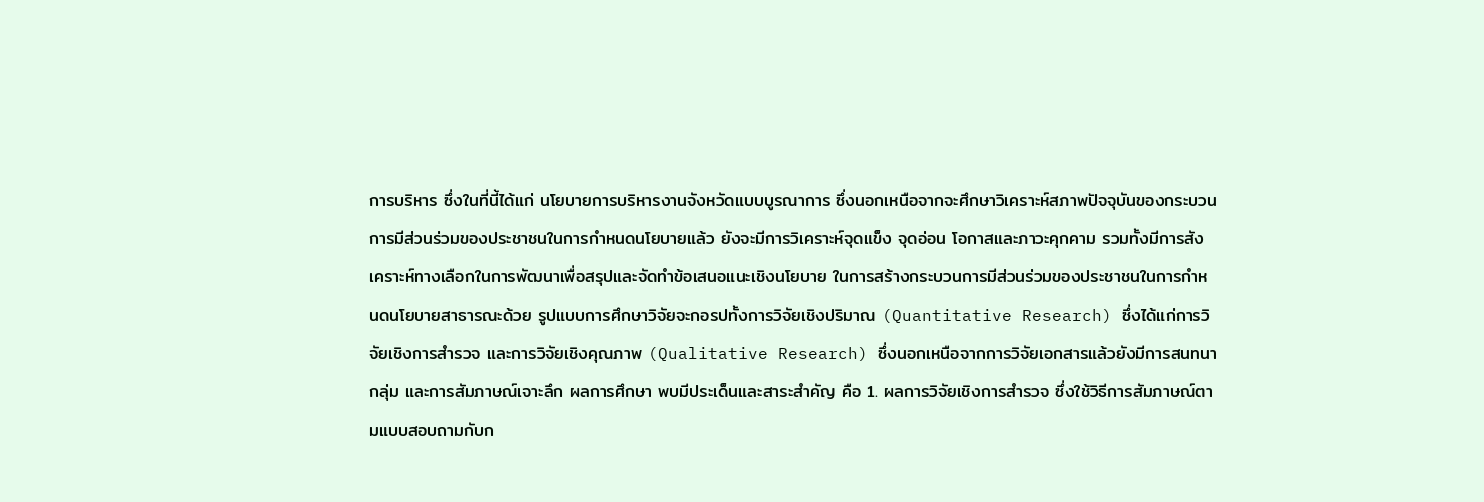การบริหาร ซึ่งในที่นี้ได้แก่ นโยบายการบริหารงานจังหวัดแบบบูรณาการ ซึ่งนอกเหนือจากจะศึกษาวิเคราะห์สภาพปัจจุบันของกระบวนการมีส่วนร่วมของประชาชนในการกำหนดนโยบายแล้ว ยังจะมีการวิเคราะห์จุดแข็ง จุดอ่อน โอกาสและภาวะคุกคาม รวมทั้งมีการสังเคราะห์ทางเลือกในการพัฒนาเพื่อสรุปและจัดทำข้อเสนอแนะเชิงนโยบาย ในการสร้างกระบวนการมีส่วนร่วมของประชาชนในการกำหนดนโยบายสาธารณะด้วย รูปแบบการศึกษาวิจัยจะกอรปทั้งการวิจัยเชิงปริมาณ (Quantitative Research) ซึ่งได้แก่การวิจัยเชิงการสำรวจ และการวิจัยเชิงคุณภาพ (Qualitative Research) ซึ่งนอกเหนือจากการวิจัยเอกสารแล้วยังมีการสนทนากลุ่ม และการสัมภาษณ์เจาะลึก ผลการศึกษา พบมีประเด็นและสาระสำคัญ คือ 1. ผลการวิจัยเชิงการสำรวจ ซึ่งใช้วิธีการสัมภาษณ์ตามแบบสอบถามกับก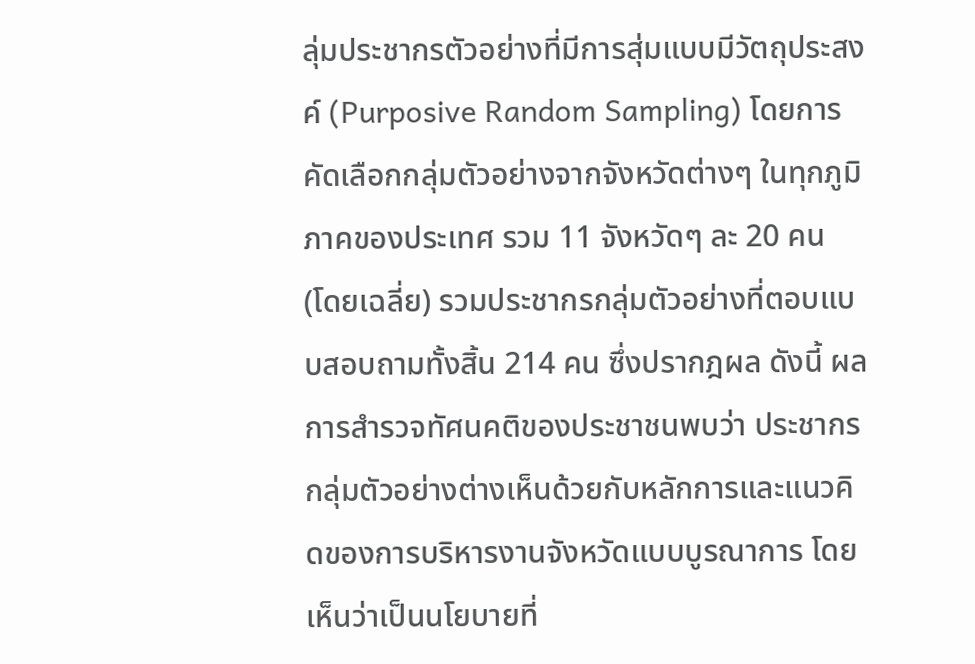ลุ่มประชากรตัวอย่างที่มีการสุ่มแบบมีวัตถุประสงค์ (Purposive Random Sampling) โดยการคัดเลือกกลุ่มตัวอย่างจากจังหวัดต่างๆ ในทุกภูมิภาคของประเทศ รวม 11 จังหวัดๆ ละ 20 คน (โดยเฉลี่ย) รวมประชากรกลุ่มตัวอย่างที่ตอบแบบสอบถามทั้งสิ้น 214 คน ซึ่งปรากฎผล ดังนี้ ผลการสำรวจทัศนคติของประชาชนพบว่า ประชากรกลุ่มตัวอย่างต่างเห็นด้วยกับหลักการและแนวคิดของการบริหารงานจังหวัดแบบบูรณาการ โดยเห็นว่าเป็นนโยบายที่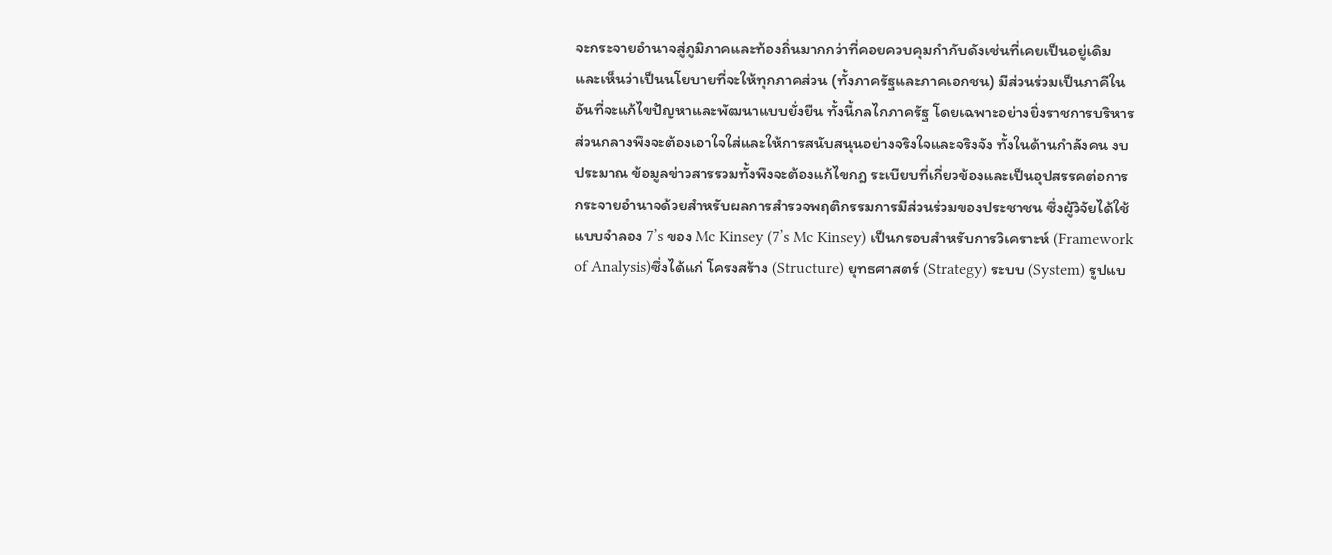จะกระจายอำนาจสู่ภูมิภาคและท้องถิ่นมากกว่าที่คอยควบคุมกำกับดังเช่นที่เคยเป็นอยู่เดิม และเห็นว่าเป็นนโยบายที่จะให้ทุกภาคส่วน (ทั้งภาครัฐและภาคเอกชน) มีส่วนร่วมเป็นภาคีในอันที่จะแก้ไขปัญหาและพัฒนาแบบยั่งยืน ทั้งนี้กลไกภาครัฐ โดยเฉพาะอย่างยิ่งราชการบริหารส่วนกลางพึงจะต้องเอาใจใส่และให้การสนับสนุนอย่างจริงใจและจริงจัง ทั้งในด้านกำลังคน งบประมาณ ข้อมูลข่าวสารรวมทั้งพึงจะต้องแก้ไขกฎ ระเบียบที่เกี่ยวข้องและเป็นอุปสรรคต่อการกระจายอำนาจด้วยสำหรับผลการสำรวจพฤติกรรมการมีส่วนร่วมของประชาชน ซึ่งผู้วิจัยได้ใช้แบบจำลอง 7’s ของ Mc Kinsey (7’s Mc Kinsey) เป็นกรอบสำหรับการวิเคราะห์ (Framework of Analysis)ซึ่งได้แก่ โครงสร้าง (Structure) ยุทธศาสตร์ (Strategy) ระบบ (System) รูปแบ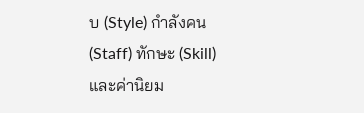บ (Style) กำลังคน (Staff) ทักษะ (Skill) และค่านิยม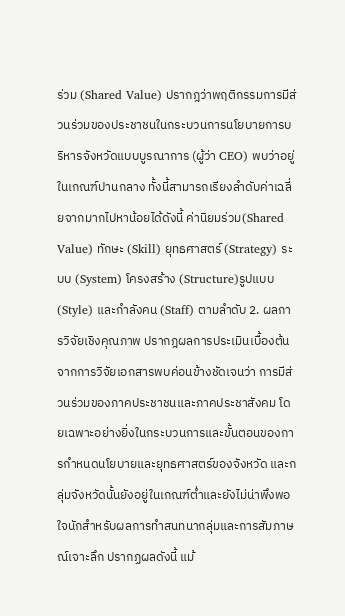ร่วม (Shared Value) ปรากฎว่าพฤติกรรมการมีส่วนร่วมของประชาชนในกระบวนการนโยบายการบริหารจังหวัดแบบบูรณาการ (ผู้ว่า CEO) พบว่าอยู่ในเกณฑ์ปานกลาง ทั้งนี้สามารถเรียงลำดับค่าเฉลี่ยจากมากไปหาน้อยได้ดังนี้ ค่านิยมร่วม(Shared Value) ทักษะ (Skill) ยุทธศาสตร์ (Strategy) ระบบ (System) โครงสร้าง (Structure)รูปแบบ (Style) และกำลังคน (Staff) ตามลำดับ 2. ผลการวิจัยเชิงคุณภาพ ปรากฎผลการประเมินเบื้องต้นจากการวิจัยเอกสารพบค่อนข้างชัดเจนว่า การมีส่วนร่วมของภาคประชาชนและภาคประชาสังคม โดยเฉพาะอย่างยิ่งในกระบวนการและขั้นตอนของการกำหนดนโยบายและยุทธศาสตร์ของจังหวัด และกลุ่มจังหวัดนั้นยังอยู่ในเกณฑ์ต่ำและยังไม่น่าพึงพอใจนักสำหรับผลการทำสนทนากลุ่มและการสัมภาษณ์เจาะลึก ปรากฏผลดังนี้ แม้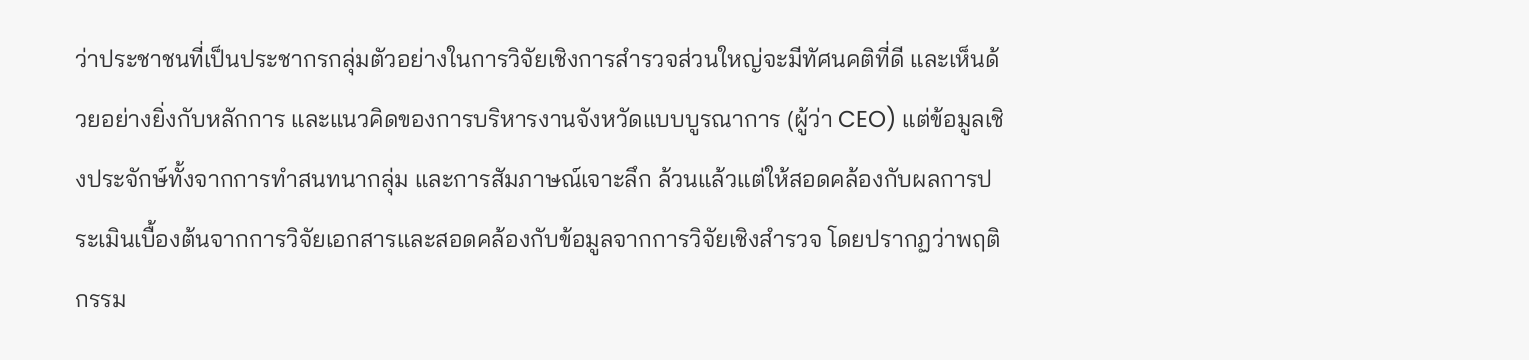ว่าประชาชนที่เป็นประชากรกลุ่มตัวอย่างในการวิจัยเชิงการสำรวจส่วนใหญ่จะมีทัศนคติที่ดี และเห็นด้วยอย่างยิ่งกับหลักการ และแนวคิดของการบริหารงานจังหวัดแบบบูรณาการ (ผู้ว่า CEO) แต่ข้อมูลเชิงประจักษ์ทั้งจากการทำสนทนากลุ่ม และการสัมภาษณ์เจาะลึก ล้วนแล้วแต่ให้สอดคล้องกับผลการประเมินเบื้องต้นจากการวิจัยเอกสารและสอดคล้องกับข้อมูลจากการวิจัยเชิงสำรวจ โดยปรากฏว่าพฤติกรรม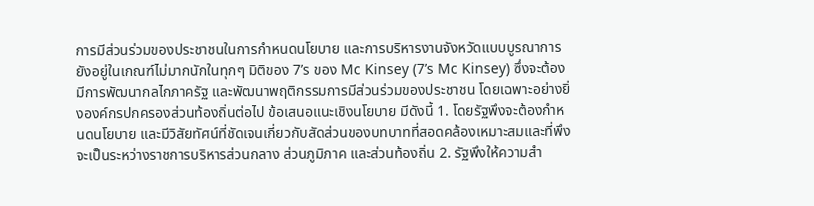การมีส่วนร่วมของประชาชนในการกำหนดนโยบาย และการบริหารงานจังหวัดแบบบูรณาการยังอยู่ในเกณฑ์ไม่มากนักในทุกๆ มิติของ 7’s ของ Mc Kinsey (7’s Mc Kinsey) ซึ่งจะต้องมีการพัฒนากลไกภาครัฐ และพัฒนาพฤติกรรมการมีส่วนร่วมของประชาชน โดยเฉพาะอย่างยิ่งองค์กรปกครองส่วนท้องถิ่นต่อไป ข้อเสนอแนะเชิงนโยบาย มีดังนี้ 1. โดยรัฐพึงจะต้องกำหนดนโยบาย และมีวิสัยทัศน์ที่ชัดเจนเกี่ยวกับสัดส่วนของบทบาทที่สอดคล้องเหมาะสมและที่พึงจะเป็นระหว่างราชการบริหารส่วนกลาง ส่วนภูมิภาค และส่วนท้องถิ่น 2. รัฐพึงให้ความสำ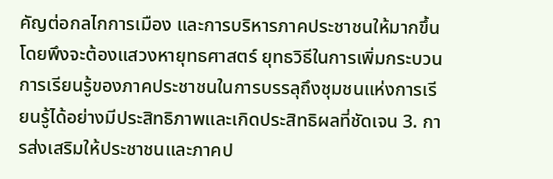คัญต่อกลไกการเมือง และการบริหารภาคประชาชนให้มากขึ้นโดยพึงจะต้องแสวงหายุทธศาสตร์ ยุทธวิธีในการเพิ่มกระบวนการเรียนรู้ของภาคประชาชนในการบรรลุถึงชุมชนแห่งการเรียนรู้ได้อย่างมีประสิทธิภาพและเกิดประสิทธิผลที่ชัดเจน 3. การส่งเสริมให้ประชาชนและภาคป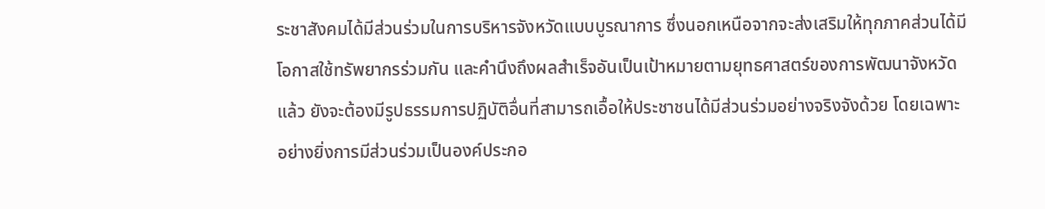ระชาสังคมได้มีส่วนร่วมในการบริหารจังหวัดแบบบูรณาการ ซึ่งนอกเหนือจากจะส่งเสริมให้ทุกภาคส่วนได้มีโอกาสใช้ทรัพยากรร่วมกัน และคำนึงถึงผลสำเร็จอันเป็นเป้าหมายตามยุทธศาสตร์ของการพัฒนาจังหวัดแล้ว ยังจะต้องมีรูปธรรมการปฏิบัติอื่นที่สามารถเอื้อให้ประชาชนได้มีส่วนร่วมอย่างจริงจังด้วย โดยเฉพาะอย่างยิ่งการมีส่วนร่วมเป็นองค์ประกอ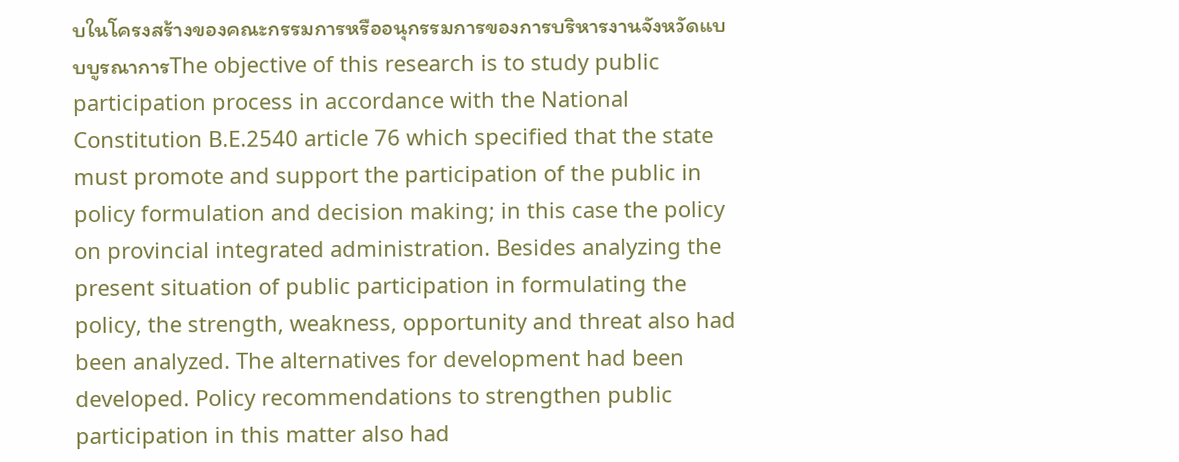บในโครงสร้างของคณะกรรมการหรืออนุกรรมการของการบริหารงานจังหวัดแบบบูรณาการThe objective of this research is to study public participation process in accordance with the National Constitution B.E.2540 article 76 which specified that the state must promote and support the participation of the public in policy formulation and decision making; in this case the policy on provincial integrated administration. Besides analyzing the present situation of public participation in formulating the policy, the strength, weakness, opportunity and threat also had been analyzed. The alternatives for development had been developed. Policy recommendations to strengthen public participation in this matter also had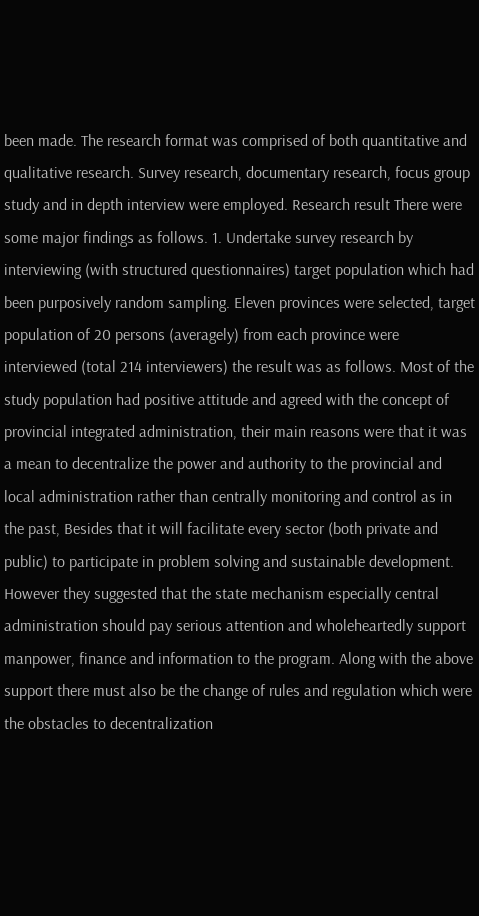been made. The research format was comprised of both quantitative and qualitative research. Survey research, documentary research, focus group study and in depth interview were employed. Research result There were some major findings as follows. 1. Undertake survey research by interviewing (with structured questionnaires) target population which had been purposively random sampling. Eleven provinces were selected, target population of 20 persons (averagely) from each province were interviewed (total 214 interviewers) the result was as follows. Most of the study population had positive attitude and agreed with the concept of provincial integrated administration, their main reasons were that it was a mean to decentralize the power and authority to the provincial and local administration rather than centrally monitoring and control as in the past, Besides that it will facilitate every sector (both private and public) to participate in problem solving and sustainable development. However they suggested that the state mechanism especially central administration should pay serious attention and wholeheartedly support manpower, finance and information to the program. Along with the above support there must also be the change of rules and regulation which were the obstacles to decentralization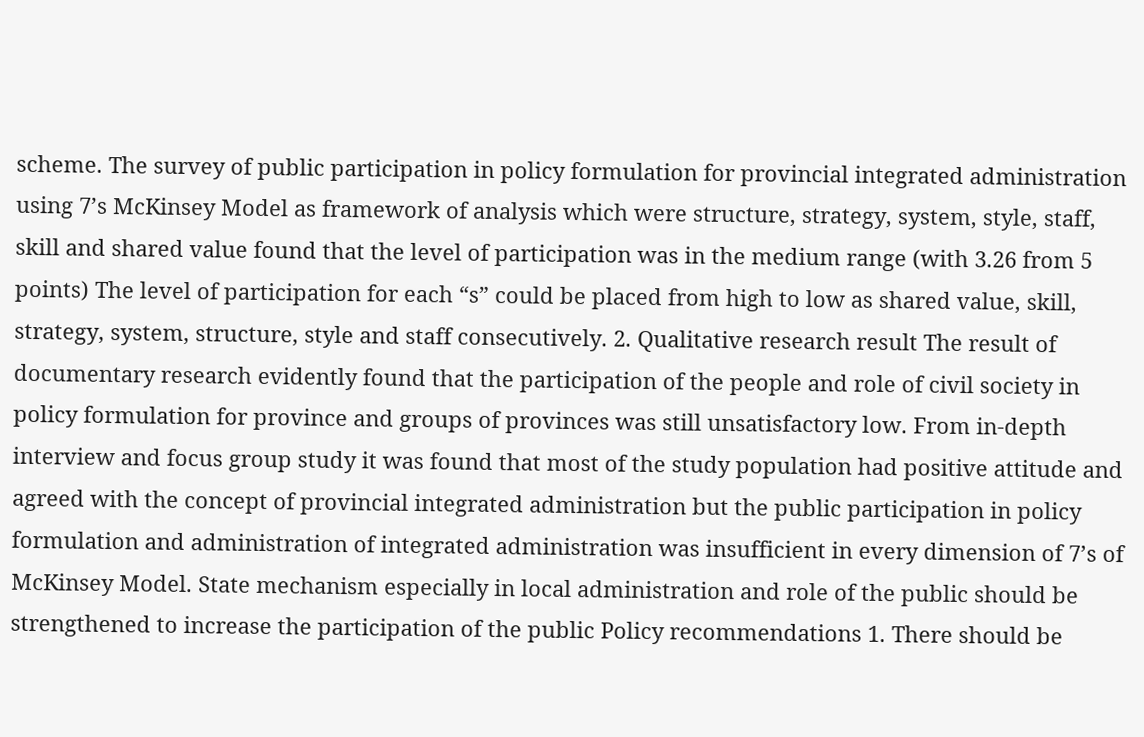scheme. The survey of public participation in policy formulation for provincial integrated administration using 7’s McKinsey Model as framework of analysis which were structure, strategy, system, style, staff, skill and shared value found that the level of participation was in the medium range (with 3.26 from 5 points) The level of participation for each “s” could be placed from high to low as shared value, skill, strategy, system, structure, style and staff consecutively. 2. Qualitative research result The result of documentary research evidently found that the participation of the people and role of civil society in policy formulation for province and groups of provinces was still unsatisfactory low. From in-depth interview and focus group study it was found that most of the study population had positive attitude and agreed with the concept of provincial integrated administration but the public participation in policy formulation and administration of integrated administration was insufficient in every dimension of 7’s of McKinsey Model. State mechanism especially in local administration and role of the public should be strengthened to increase the participation of the public Policy recommendations 1. There should be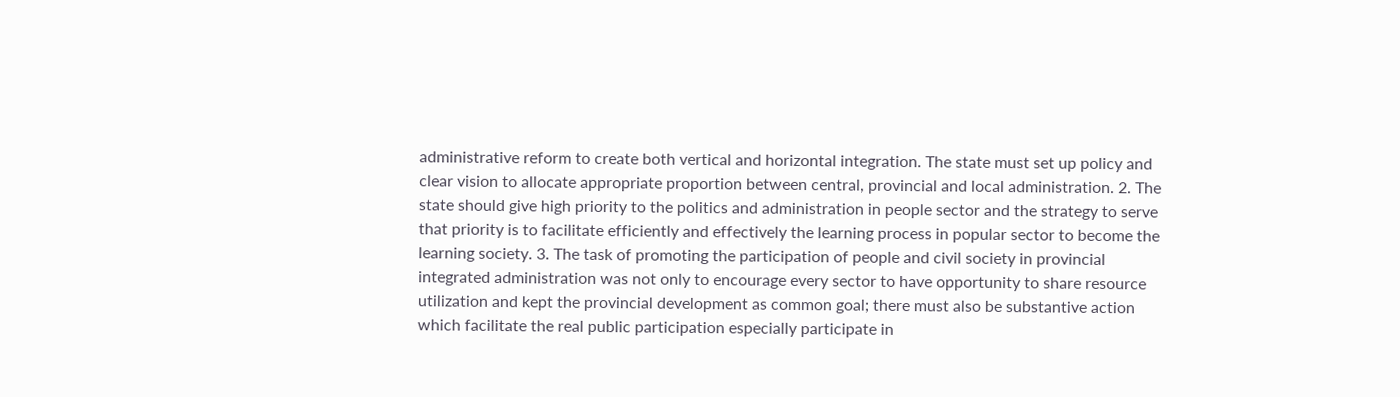administrative reform to create both vertical and horizontal integration. The state must set up policy and clear vision to allocate appropriate proportion between central, provincial and local administration. 2. The state should give high priority to the politics and administration in people sector and the strategy to serve that priority is to facilitate efficiently and effectively the learning process in popular sector to become the learning society. 3. The task of promoting the participation of people and civil society in provincial integrated administration was not only to encourage every sector to have opportunity to share resource utilization and kept the provincial development as common goal; there must also be substantive action which facilitate the real public participation especially participate in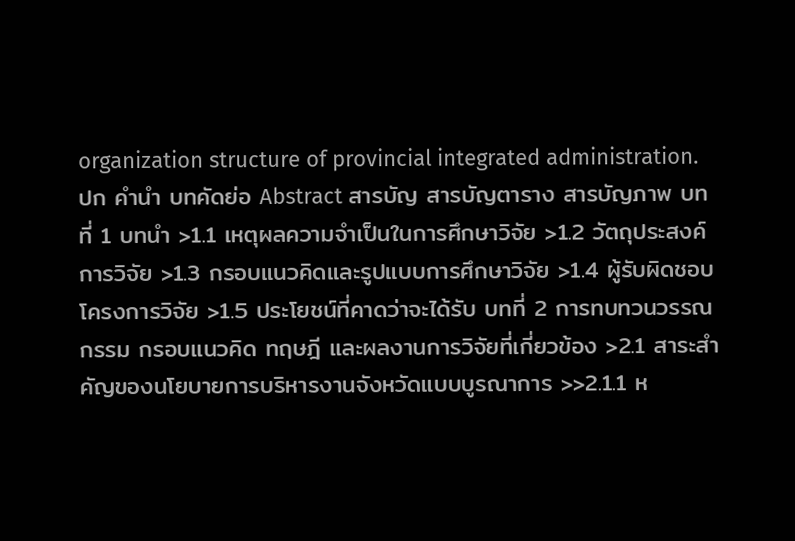organization structure of provincial integrated administration.ปก คำนำ บทคัดย่อ Abstract สารบัญ สารบัญตาราง สารบัญภาพ บทที่ 1 บทนำ >1.1 เหตุผลความจำเป็นในการศึกษาวิจัย >1.2 วัตถุประสงค์การวิจัย >1.3 กรอบแนวคิดและรูปแบบการศึกษาวิจัย >1.4 ผู้รับผิดชอบโครงการวิจัย >1.5 ประโยชน์ที่คาดว่าจะได้รับ บทที่ 2 การทบทวนวรรณกรรม กรอบแนวคิด ทฤษฎี และผลงานการวิจัยที่เกี่ยวข้อง >2.1 สาระสำคัญของนโยบายการบริหารงานจังหวัดแบบบูรณาการ >>2.1.1 ห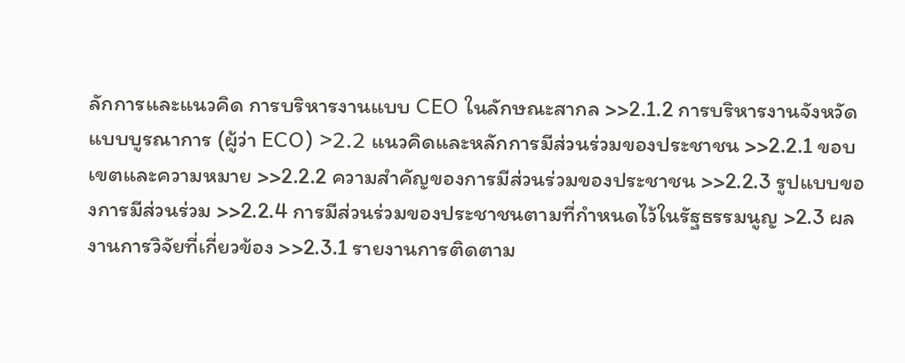ลักการและแนวคิด การบริหารงานแบบ CEO ในลักษณะสากล >>2.1.2 การบริหารงานจังหวัดแบบบูรณาการ (ผู้ว่า ECO) >2.2 แนวคิดและหลักการมีส่วนร่วมของประชาชน >>2.2.1 ขอบเขตและความหมาย >>2.2.2 ความสำคัญของการมีส่วนร่วมของประชาชน >>2.2.3 รูปแบบของการมีส่วนร่วม >>2.2.4 การมีส่วนร่วมของประชาชนตามที่กำหนดไว้ในรัฐธรรมนูญ >2.3 ผลงานการวิจัยที่เกี่ยวข้อง >>2.3.1 รายงานการติดตาม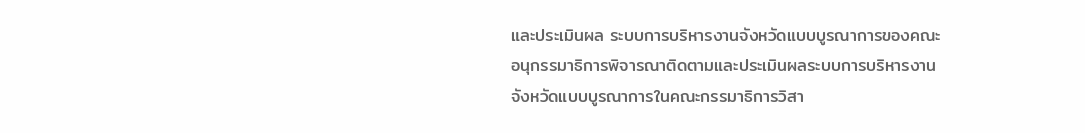และประเมินผล ระบบการบริหารงานจังหวัดแบบบูรณาการของคณะอนุกรรมาธิการพิจารณาติดตามและประเมินผลระบบการบริหารงานจังหวัดแบบบูรณาการในคณะกรรมาธิการวิสา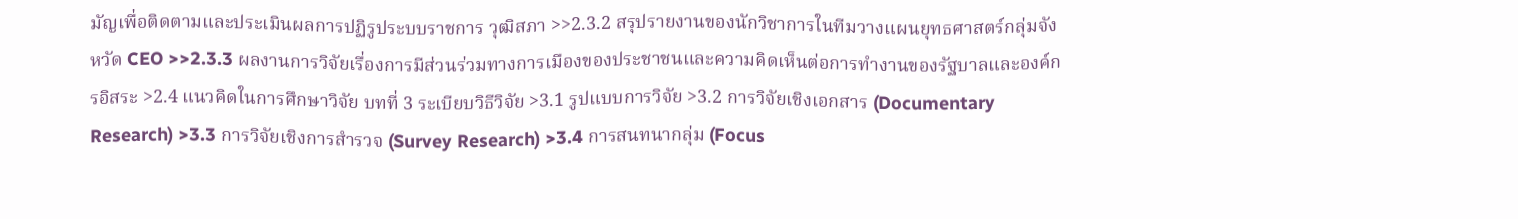มัญเพื่อติดตามและประเมินผลการปฏิรูประบบราชการ วุฒิสภา >>2.3.2 สรุปรายงานของนักวิชาการในทีมวางแผนยุทธศาสตร์กลุ่มจังหวัด CEO >>2.3.3 ผลงานการวิจัยเรื่องการมีส่วนร่วมทางการเมืองของประชาชนและความคิดเห็นต่อการทำงานของรัฐบาลและองค์กรอิสระ >2.4 แนวคิดในการศึกษาวิจัย บทที่ 3 ระเบียบวิธีวิจัย >3.1 รูปแบบการวิจัย >3.2 การวิจัยเชิงเอกสาร (Documentary Research) >3.3 การวิจัยเชิงการสำรวจ (Survey Research) >3.4 การสนทนากลุ่ม (Focus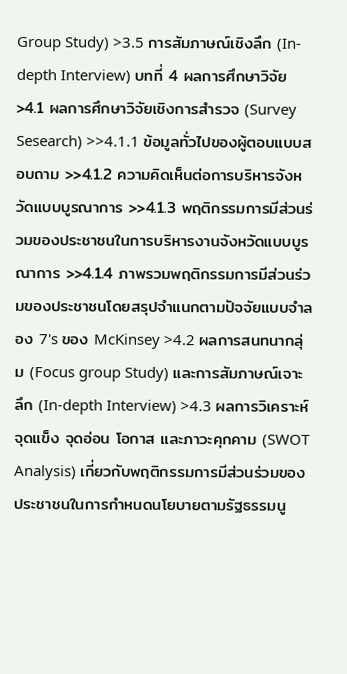Group Study) >3.5 การสัมภาษณ์เชิงลึก (In-depth Interview) บทที่ 4 ผลการศึกษาวิจัย >4.1 ผลการศึกษาวิจัยเชิงการสำรวจ (Survey Sesearch) >>4.1.1 ข้อมูลทั่วไปของผู้ตอบแบบสอบถาม >>4.1.2 ความคิดเห็นต่อการบริหารจังหวัดแบบบูรณาการ >>4.1.3 พฤติกรรมการมีส่วนร่วมของประชาชนในการบริหารงานจังหวัดแบบบูรณาการ >>4.1.4 ภาพรวมพฤติกรรมการมีส่วนร่วมของประชาชนโดยสรุปจำแนกตามปัจจัยแบบจำลอง 7's ของ McKinsey >4.2 ผลการสนทนากลุ่ม (Focus group Study) และการสัมภาษณ์เจาะลึก (In-depth Interview) >4.3 ผลการวิเคราะห์ จุดแข็ง จุดอ่อน โอกาส และภาวะคุกคาม (SWOT Analysis) เกี่ยวกับพฤติกรรมการมีส่วนร่วมของประชาชนในการกำหนดนโยบายตามรัฐธรรมนู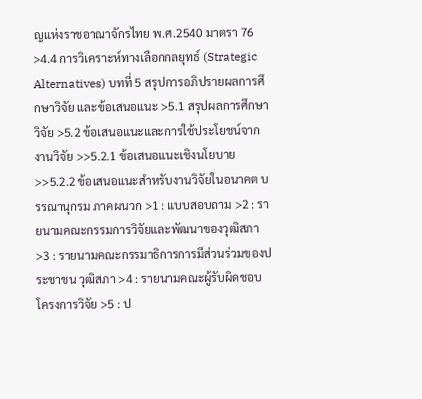ญแห่งราชอาณาจักรไทย พ.ศ.2540 มาตรา 76 >4.4 การวิเคราะห์ทางเลือกกลยุทธ์ (Strategic Alternatives) บทที่ 5 สรุปการอภิปรายผลการศึกษาวิจัย และข้อเสนอแนะ >5.1 สรุปผลการศึกษาวิจัย >5.2 ข้อเสนอแนะและการใช้ประโยชน์จากงานวิจัย >>5.2.1 ข้อเสนอแนะเชิงนโยบาย >>5.2.2 ข้อเสนอแนะสำหรับงานวิจัยในอนาคต บรรณานุกรม ภาคผนวก >1 : แบบสอบถาม >2 : รายนามคณะกรรมการวิจัยและพัฒนาของวุฒิสภา >3 : รายนามคณะกรรมาธิการการมีส่วนร่วมของประชาชน วุฒิสภา >4 : รายนามคณะผู้รับผิดชอบโครงการวิจัย >5 : ป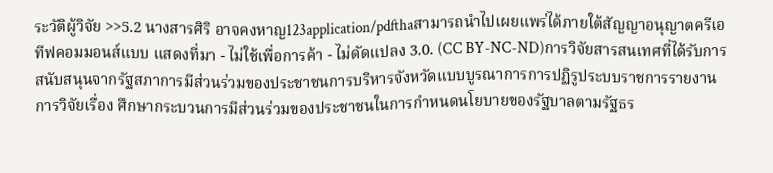ระวัติผู้วิจัย >>5.2 นางสารศิริ อาจคงหาญ123application/pdfthaสามารถนําไปเผยแพร่ได้ภายใต้สัญญาอนุญาตครีเอทีฟคอมมอนส์แบบ แสดงที่มา - ไม่ใช้เพื่อการค้า - ไม่ดัดแปลง 3.0. (CC BY-NC-ND)การวิจัยสารสนเทศที่ได้รับการสนับสนุนจากรัฐสภาการมีส่วนร่วมของประชาชนการบริหารจังหวัดแบบบูรณาการการปฏิรูประบบราชการรายงานการวิจัยเรื่อง ศึกษากระบวนการมีส่วนร่วมของประชาชนในการกำหนดนโยบายของรัฐบาลตามรัฐธร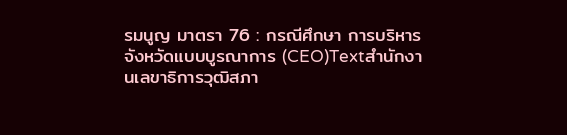รมนูญ มาตรา 76 : กรณีศึกษา การบริหารจังหวัดแบบบูรณาการ (CEO)Textสำนักงานเลขาธิการวุฒิสภา